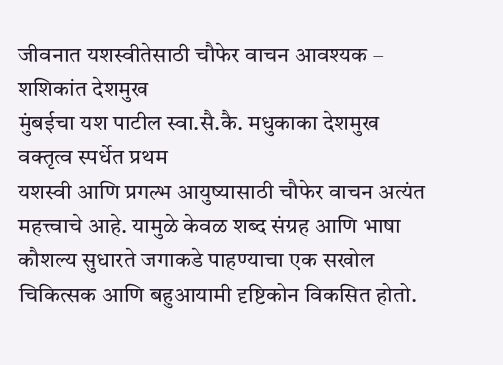जीवनात यशस्वीतेसाठी चौफेर वाचन आवश्यक – शशिकांत देशमुख
मुंबईचा यश पाटील स्वा.सै.कै. मधुकाका देशमुख वक्तृत्व स्पर्धेत प्रथम
यशस्वी आणि प्रगल्भ आयुष्यासाठी चौफेर वाचन अत्यंत महत्त्वाचे आहे. यामुळे केवळ शब्द संग्रह आणि भाषा कौशल्य सुधारते जगाकडे पाहण्याचा एक सखोल चिकित्सक आणि बहुआयामी दृष्टिकोन विकसित होतो.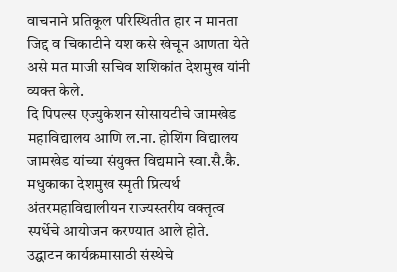वाचनाने प्रतिकूल परिस्थितीत हार न मानता जिद्द व चिकाटीने यश कसे खेचून आणता येते असे मत माजी सचिव शशिकांत देशमुख यांनी व्यक्त केले.
दि पिपल्स एज्युकेशन सोसायटीचे जामखेड महाविद्यालय आणि ल.ना. होशिंग विद्यालय जामखेड यांच्या संयुक्त विद्यमाने स्वा.सै.कै. मधुकाका देशमुख स्मृती प्रित्यर्थ अंतरमहाविद्यालीयन राज्यस्तरीय वक्तृत्व स्पर्धेचे आयोजन करण्यात आले होते.
उद्घाटन कार्यक्रमासाठी संस्थेचे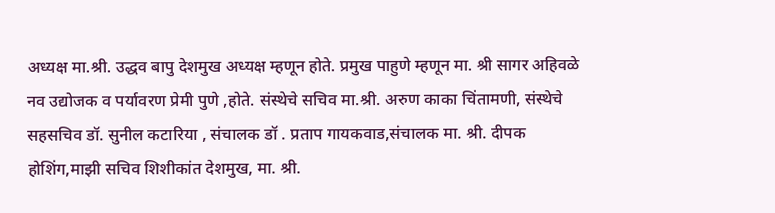अध्यक्ष मा.श्री. उद्धव बापु देशमुख अध्यक्ष म्हणून होते. प्रमुख पाहुणे म्हणून मा. श्री सागर अहिवळे नव उद्योजक व पर्यावरण प्रेमी पुणे ,होते. संस्थेचे सचिव मा.श्री. अरुण काका चिंतामणी, संस्थेचे सहसचिव डॉ. सुनील कटारिया , संचालक डॉ . प्रताप गायकवाड,संचालक मा. श्री. दीपक होशिंग,माझी सचिव शिशीकांत देशमुख, मा. श्री.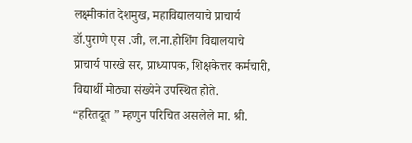लक्ष्मीकांत देशमुख, महाविद्यालयाचे प्राचार्य डॉ.पुराणे एस .जी, ल.ना.होशिंग विद्यालयाचे प्राचार्य पारखे सर, प्राध्यापक, शिक्षकेत्तर कर्मचारी, विद्यार्थी मोठ्या संख्येने उपस्थित होते.
“हरितदूत ” म्हणुन परिचित असलेले मा. श्री.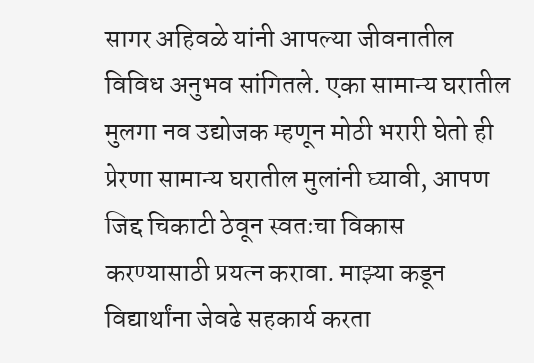सागर अहिवळे यांनी आपल्या जीवनातील विविध अनुभव सांगितले. एका सामान्य घरातील मुलगा नव उद्योजक म्हणून मोठी भरारी घेतो ही प्रेरणा सामान्य घरातील मुलांनी घ्यावी, आपण जिद्द चिकाटी ठेवून स्वतःचा विकास करण्यासाठी प्रयत्न करावा. माझ्या कडून विद्यार्थांना जेवढे सहकार्य करता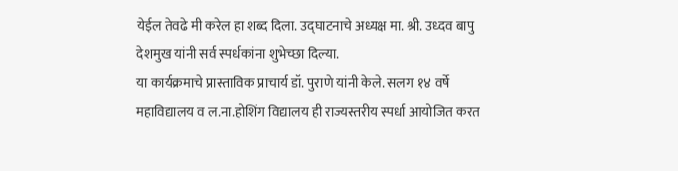येईल तेवढे मी करेल हा शब्द दिला. उद्घाटनाचे अध्यक्ष मा. श्री. उध्दव बापु देशमुख यांनी सर्व स्पर्धकांना शुभेच्छा दिल्या.
या कार्यक्रमाचे प्रास्ताविक प्राचार्य डॉ. पुराणे यांनी केले. सलग १४ वर्षे महाविद्यालय व ल.ना.होशिंग विद्यालय ही राज्यस्तरीय स्पर्धा आयोजित करत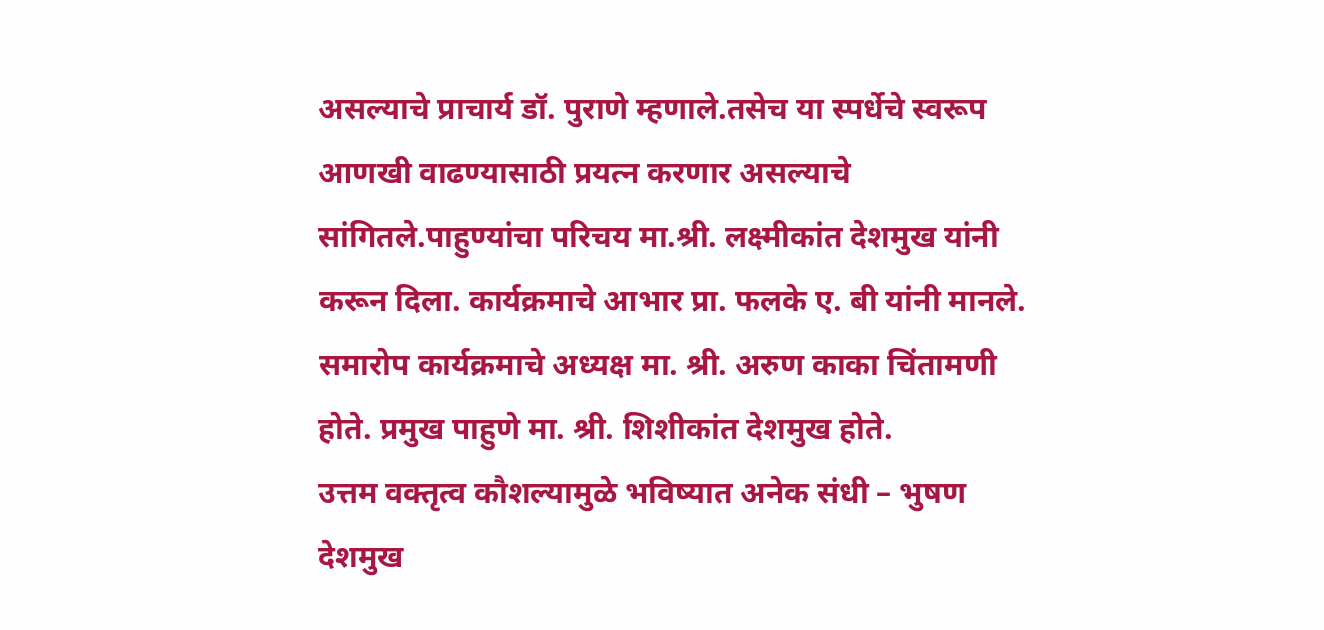असल्याचे प्राचार्य डॉ. पुराणे म्हणाले.तसेच या स्पर्धेचे स्वरूप आणखी वाढण्यासाठी प्रयत्न करणार असल्याचे सांगितले.पाहुण्यांचा परिचय मा.श्री. लक्ष्मीकांत देशमुख यांनी करून दिला. कार्यक्रमाचे आभार प्रा. फलके ए. बी यांनी मानले.
समारोप कार्यक्रमाचे अध्यक्ष मा. श्री. अरुण काका चिंतामणी होते. प्रमुख पाहुणे मा. श्री. शिशीकांत देशमुख होते.
उत्तम वक्तृत्व कौशल्यामुळे भविष्यात अनेक संधी – भुषण देशमुख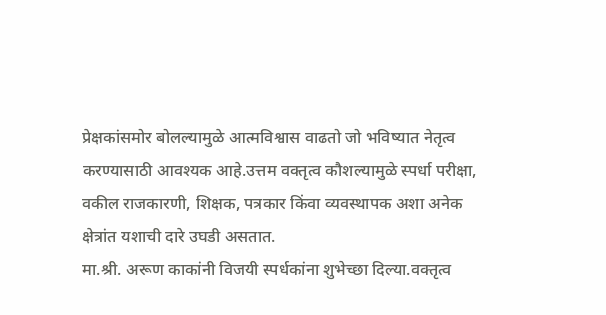प्रेक्षकांसमोर बोलल्यामुळे आत्मविश्वास वाढतो जो भविष्यात नेतृत्व करण्यासाठी आवश्यक आहे.उत्तम वक्तृत्व कौशल्यामुळे स्पर्धा परीक्षा, वकील राजकारणी, शिक्षक, पत्रकार किंवा व्यवस्थापक अशा अनेक क्षेत्रांत यशाची दारे उघडी असतात.
मा.श्री. अरूण काकांनी विजयी स्पर्धकांना शुभेच्छा दिल्या.वक्तृत्व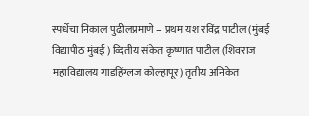स्पर्धेचा निकाल पुढीलप्रमाणे – प्रथम यश रविंद्र पाटील (मुंबई विद्यापीठ मुंबई ) व्दितीय संकेत कृष्णात पाटील (शिवराज महाविद्यालय गाडहिंग्लज कोल्हापूर) तृतीय अनिकेत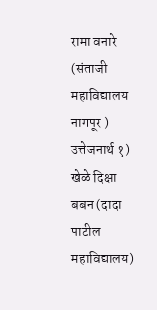रामा वनारे (संताजी महाविद्यालय नागपूर ) उत्तेजनार्थ १) खेळे दिक्षा बबन (दादा पाटील महाविद्यालय)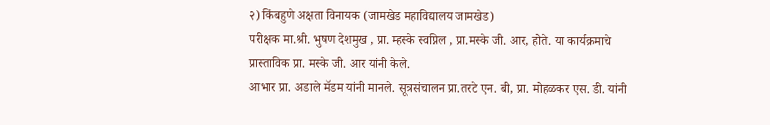२) किंबहुणे अक्षता विनायक (जामखेड महाविद्यालय जामखेड)
परीक्षक मा.श्री. भुषण देशमुख , प्रा. म्हस्के स्वप्निल , प्रा.मस्के जी. आर, होते. या कार्यक्रमाचे प्रास्ताविक प्रा. मस्के जी. आर यांनी केले.
आभार प्रा. अडाले मॅडम यांनी मानले. सूत्रसंचालन प्रा.तरटे एन. बी, प्रा. मोहळकर एस. डी. यांनी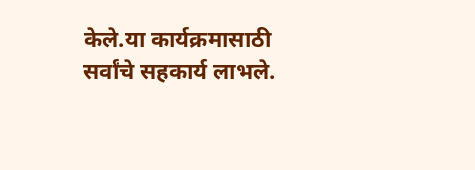केले.या कार्यक्रमासाठी सर्वांचे सहकार्य लाभले.